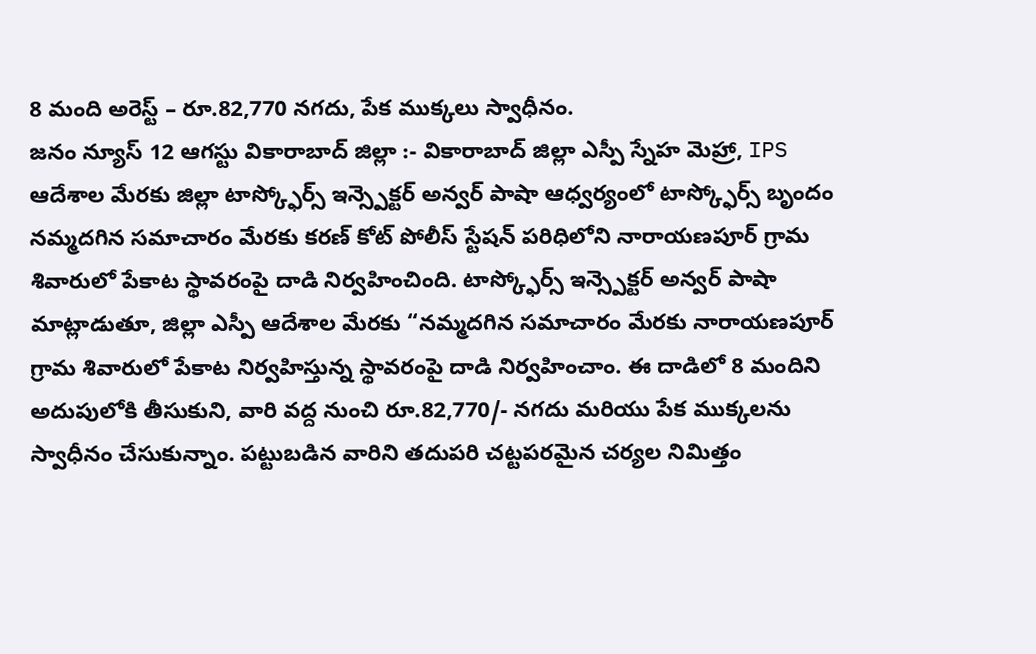8 మంది అరెస్ట్ – రూ.82,770 నగదు, పేక ముక్కలు స్వాధీనం.
జనం న్యూస్ 12 ఆగస్టు వికారాబాద్ జిల్లా :- వికారాబాద్ జిల్లా ఎస్పీ స్నేహ మెహ్రా, IPS ఆదేశాల మేరకు జిల్లా టాస్క్ఫోర్స్ ఇన్స్పెక్టర్ అన్వర్ పాషా ఆధ్వర్యంలో టాస్క్ఫోర్స్ బృందం నమ్మదగిన సమాచారం మేరకు కరణ్ కోట్ పోలీస్ స్టేషన్ పరిధిలోని నారాయణపూర్ గ్రామ శివారులో పేకాట స్థావరంపై దాడి నిర్వహించింది. టాస్క్ఫోర్స్ ఇన్స్పెక్టర్ అన్వర్ పాషా మాట్లాడుతూ, జిల్లా ఎస్పీ ఆదేశాల మేరకు “నమ్మదగిన సమాచారం మేరకు నారాయణపూర్ గ్రామ శివారులో పేకాట నిర్వహిస్తున్న స్థావరంపై దాడి నిర్వహించాం. ఈ దాడిలో 8 మందిని అదుపులోకి తీసుకుని, వారి వద్ద నుంచి రూ.82,770/- నగదు మరియు పేక ముక్కలను స్వాధీనం చేసుకున్నాం. పట్టుబడిన వారిని తదుపరి చట్టపరమైన చర్యల నిమిత్తం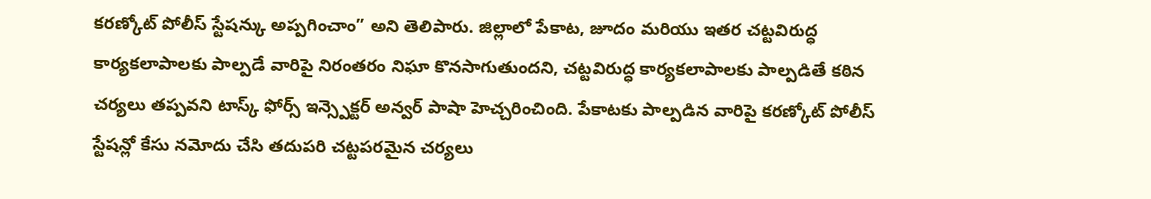కరణ్కోట్ పోలీస్ స్టేషన్కు అప్పగించాం” అని తెలిపారు. జిల్లాలో పేకాట, జూదం మరియు ఇతర చట్టవిరుద్ధ కార్యకలాపాలకు పాల్పడే వారిపై నిరంతరం నిఘా కొనసాగుతుందని, చట్టవిరుద్ధ కార్యకలాపాలకు పాల్పడితే కఠిన చర్యలు తప్పవని టాస్క్ ఫోర్స్ ఇన్స్పెక్టర్ అన్వర్ పాషా హెచ్చరించింది. పేకాటకు పాల్పడిన వారిపై కరణ్కోట్ పోలీస్ స్టేషన్లో కేసు నమోదు చేసి తదుపరి చట్టపరమైన చర్యలు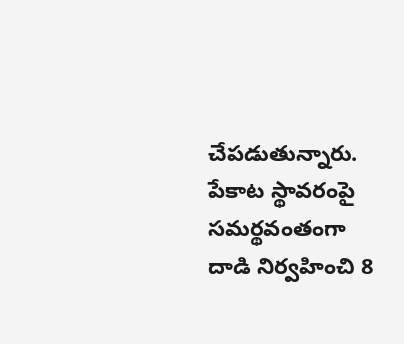చేపడుతున్నారు. పేకాట స్థావరంపై సమర్థవంతంగా దాడి నిర్వహించి 8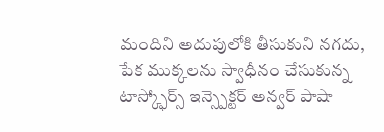మందిని అదుపులోకి తీసుకుని నగదు, పేక ముక్కలను స్వాధీనం చేసుకున్న టాస్క్ఫోర్స్ ఇన్స్పెక్టర్ అన్వర్ పాషా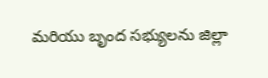మరియు బృంద సభ్యులను జిల్లా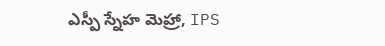ఎస్పీ స్నేహ మెహ్రా, IPS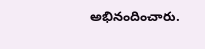అభినందించారు.